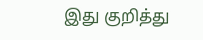இது குறித்து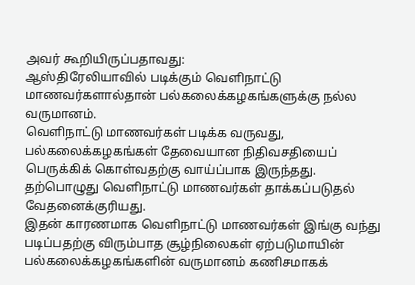அவர் கூறியிருப்பதாவது:
ஆஸ்திரேலியாவில் படிக்கும் வெளிநாட்டு மாணவர்களால்தான் பல்கலைக்கழகங்களுக்கு நல்ல வருமானம்.
வெளிநாட்டு மாணவர்கள் படிக்க வருவது, பல்கலைக்கழகங்கள் தேவையான நிதிவசதியைப் பெருக்கிக் கொள்வதற்கு வாய்ப்பாக இருந்தது.
தற்பொழுது வெளிநாட்டு மாணவர்கள் தாக்கப்படுதல் வேதனைக்குரியது.
இதன் காரணமாக வெளிநாட்டு மாணவர்கள் இங்கு வந்து படிப்பதற்கு விரும்பாத சூழ்நிலைகள் ஏற்படுமாயின் பல்கலைக்கழகங்களின் வருமானம் கணிசமாகக்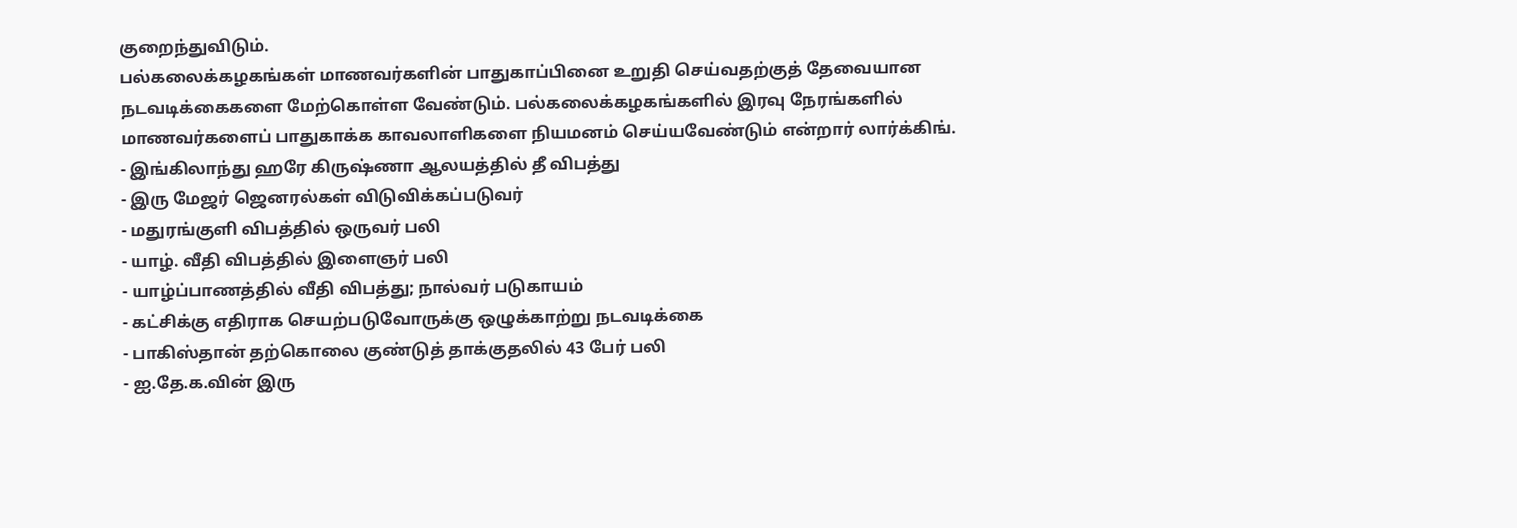குறைந்துவிடும்.
பல்கலைக்கழகங்கள் மாணவர்களின் பாதுகாப்பினை உறுதி செய்வதற்குத் தேவையான நடவடிக்கைகளை மேற்கொள்ள வேண்டும். பல்கலைக்கழகங்களில் இரவு நேரங்களில் மாணவர்களைப் பாதுகாக்க காவலாளிகளை நியமனம் செய்யவேண்டும் என்றார் லார்க்கிங்.
- இங்கிலாந்து ஹரே கிருஷ்ணா ஆலயத்தில் தீ விபத்து
- இரு மேஜர் ஜெனரல்கள் விடுவிக்கப்படுவர்
- மதுரங்குளி விபத்தில் ஒருவர் பலி
- யாழ். வீதி விபத்தில் இளைஞர் பலி
- யாழ்ப்பாணத்தில் வீதி விபத்து; நால்வர் படுகாயம்
- கட்சிக்கு எதிராக செயற்படுவோருக்கு ஒழுக்காற்று நடவடிக்கை
- பாகிஸ்தான் தற்கொலை குண்டுத் தாக்குதலில் 43 பேர் பலி
- ஐ.தே.க.வின் இரு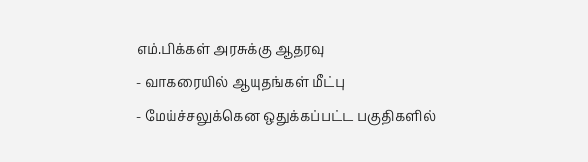எம்.பிக்கள் அரசுக்கு ஆதரவு
- வாகரையில் ஆயுதங்கள் மீட்பு
- மேய்ச்சலுக்கென ஒதுக்கப்பட்ட பகுதிகளில்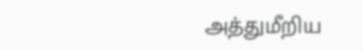அத்துமீறிய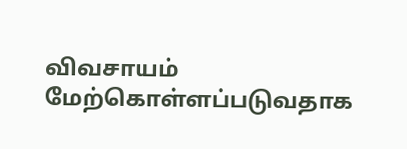விவசாயம் மேற்கொள்ளப்படுவதாக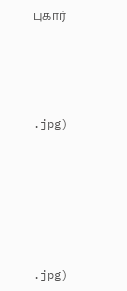புகார்




.jpg)






.jpg)